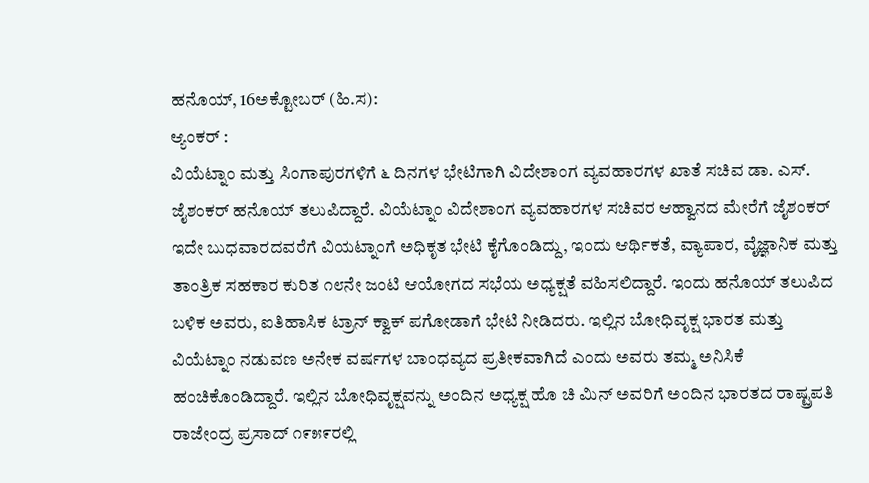ಹನೊಯ್, 16ಅಕ್ಟೋಬರ್ (ಹಿ.ಸ):
ಆ್ಯಂಕರ್ :
ವಿಯೆಟ್ನಾಂ ಮತ್ತು ಸಿಂಗಾಪುರಗಳಿಗೆ ೬ ದಿನಗಳ ಭೇಟಿಗಾಗಿ ವಿದೇಶಾಂಗ ವ್ಯವಹಾರಗಳ ಖಾತೆ ಸಚಿವ ಡಾ. ಎಸ್. ಜೈಶಂಕರ್ ಹನೊಯ್ ತಲುಪಿದ್ದಾರೆ. ವಿಯೆಟ್ನಾಂ ವಿದೇಶಾಂಗ ವ್ಯವಹಾರಗಳ ಸಚಿವರ ಆಹ್ವಾನದ ಮೇರೆಗೆ ಜೈಶಂಕರ್ ಇದೇ ಬುಧವಾರದವರೆಗೆ ವಿಯಟ್ನಾಂಗೆ ಅಧಿಕೃತ ಭೇಟಿ ಕೈಗೊಂಡಿದ್ದು, ಇಂದು ಆರ್ಥಿಕತೆ, ವ್ಯಾಪಾರ, ವೈಜ್ಞಾನಿಕ ಮತ್ತು ತಾಂತ್ರಿಕ ಸಹಕಾರ ಕುರಿತ ೧೮ನೇ ಜಂಟಿ ಆಯೋಗದ ಸಭೆಯ ಅಧ್ಯಕ್ಷತೆ ವಹಿಸಲಿದ್ದಾರೆ. ಇಂದು ಹನೊಯ್ ತಲುಪಿದ ಬಳಿಕ ಅವರು, ಐತಿಹಾಸಿಕ ಟ್ರಾನ್ ಕ್ವಾಕ್ ಪಗೋಡಾಗೆ ಭೇಟಿ ನೀಡಿದರು. ಇಲ್ಲಿನ ಬೋಧಿವೃಕ್ಷ ಭಾರತ ಮತ್ತು ವಿಯೆಟ್ನಾಂ ನಡುವಣ ಅನೇಕ ವರ್ಷಗಳ ಬಾಂಧವ್ಯದ ಪ್ರತೀಕವಾಗಿದೆ ಎಂದು ಅವರು ತಮ್ಮ ಅನಿಸಿಕೆ ಹಂಚಿಕೊಂಡಿದ್ದಾರೆ. ಇಲ್ಲಿನ ಬೋಧಿವೃಕ್ಷವನ್ನು ಅಂದಿನ ಅಧ್ಯಕ್ಷ ಹೊ ಚಿ ಮಿನ್ ಅವರಿಗೆ ಅಂದಿನ ಭಾರತದ ರಾಷ್ಟ್ರಪತಿ ರಾಜೇಂದ್ರ ಪ್ರಸಾದ್ ೧೯೫೯ರಲ್ಲಿ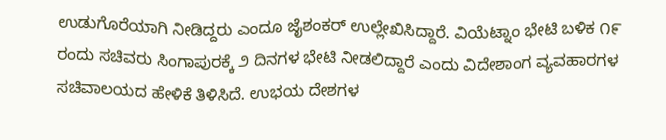ಉಡುಗೊರೆಯಾಗಿ ನೀಡಿದ್ದರು ಎಂದೂ ಜೈಶಂಕರ್ ಉಲ್ಲೇಖಿಸಿದ್ದಾರೆ. ವಿಯೆಟ್ನಾಂ ಭೇಟಿ ಬಳಿಕ ೧೯ ರಂದು ಸಚಿವರು ಸಿಂಗಾಪುರಕ್ಕೆ ೨ ದಿನಗಳ ಭೇಟಿ ನೀಡಲಿದ್ದಾರೆ ಎಂದು ವಿದೇಶಾಂಗ ವ್ಯವಹಾರಗಳ ಸಚಿವಾಲಯದ ಹೇಳಿಕೆ ತಿಳಿಸಿದೆ. ಉಭಯ ದೇಶಗಳ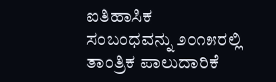ಐತಿಹಾಸಿಕ ಸಂಬಂಧವನ್ನು ೨೦೧೫ರಲ್ಲಿ ತಾಂತ್ರಿಕ ಪಾಲುದಾರಿಕೆ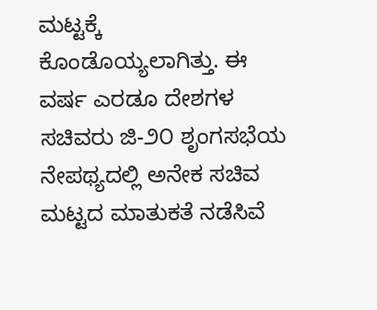ಮಟ್ಟಕ್ಕೆ ಕೊಂಡೊಯ್ಯಲಾಗಿತ್ತು. ಈ ವರ್ಷ ಎರಡೂ ದೇಶಗಳ ಸಚಿವರು ಜಿ-೨೦ ಶೃಂಗಸಭೆಯ ನೇಪಥ್ಯದಲ್ಲಿ ಅನೇಕ ಸಚಿವ ಮಟ್ಟದ ಮಾತುಕತೆ ನಡೆಸಿವೆ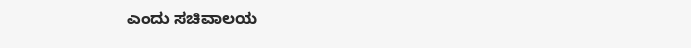ಎಂದು ಸಚಿವಾಲಯ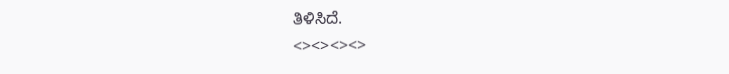ತಿಳಿಸಿದೆ.
<><><><>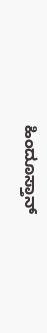ಹಿಂದೂಸ್ತಾನ್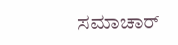ಸಮಾಚಾರ್